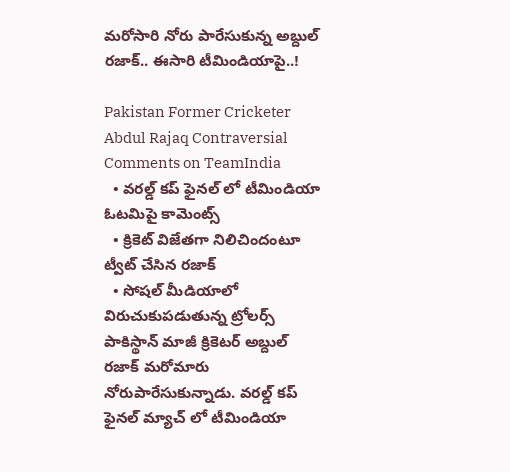మరోసారి నోరు పారేసుకున్న అబ్దుల్ రజాక్.. ఈసారి టీమిండియాపై..!

Pakistan Former Cricketer Abdul Rajaq Contraversial Comments on TeamIndia
  • వరల్డ్ కప్ ఫైనల్ లో టీమిండియా ఓటమిపై కామెంట్స్
  • క్రికెట్ విజేతగా నిలిచిందంటూ ట్వీట్ చేసిన రజాక్
  • సోషల్ మీడియాలో విరుచుకుపడుతున్న ట్రోలర్స్
పాకిస్థాన్ మాజీ క్రికెటర్ అబ్దుల్ రజాక్ మరోమారు నోరుపారేసుకున్నాడు. వరల్డ్ కప్ ఫైనల్ మ్యాచ్ లో టీమిండియా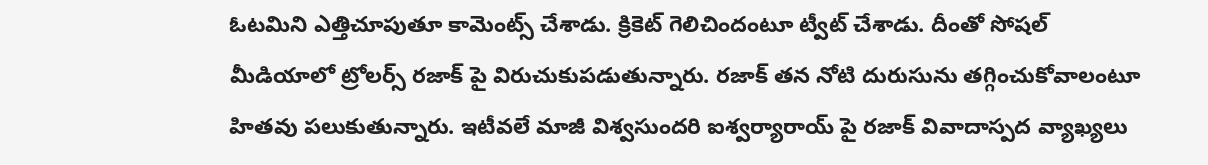ఓటమిని ఎత్తిచూపుతూ కామెంట్స్ చేశాడు. క్రికెట్ గెలిచిందంటూ ట్వీట్ చేశాడు. దీంతో సోషల్ మీడియాలో ట్రోలర్స్ రజాక్ పై విరుచుకుపడుతున్నారు. రజాక్ తన నోటి దురుసును తగ్గించుకోవాలంటూ హితవు పలుకుతున్నారు. ఇటీవలే మాజీ విశ్వసుందరి ఐశ్వర్యారాయ్ పై రజాక్ వివాదాస్పద వ్యాఖ్యలు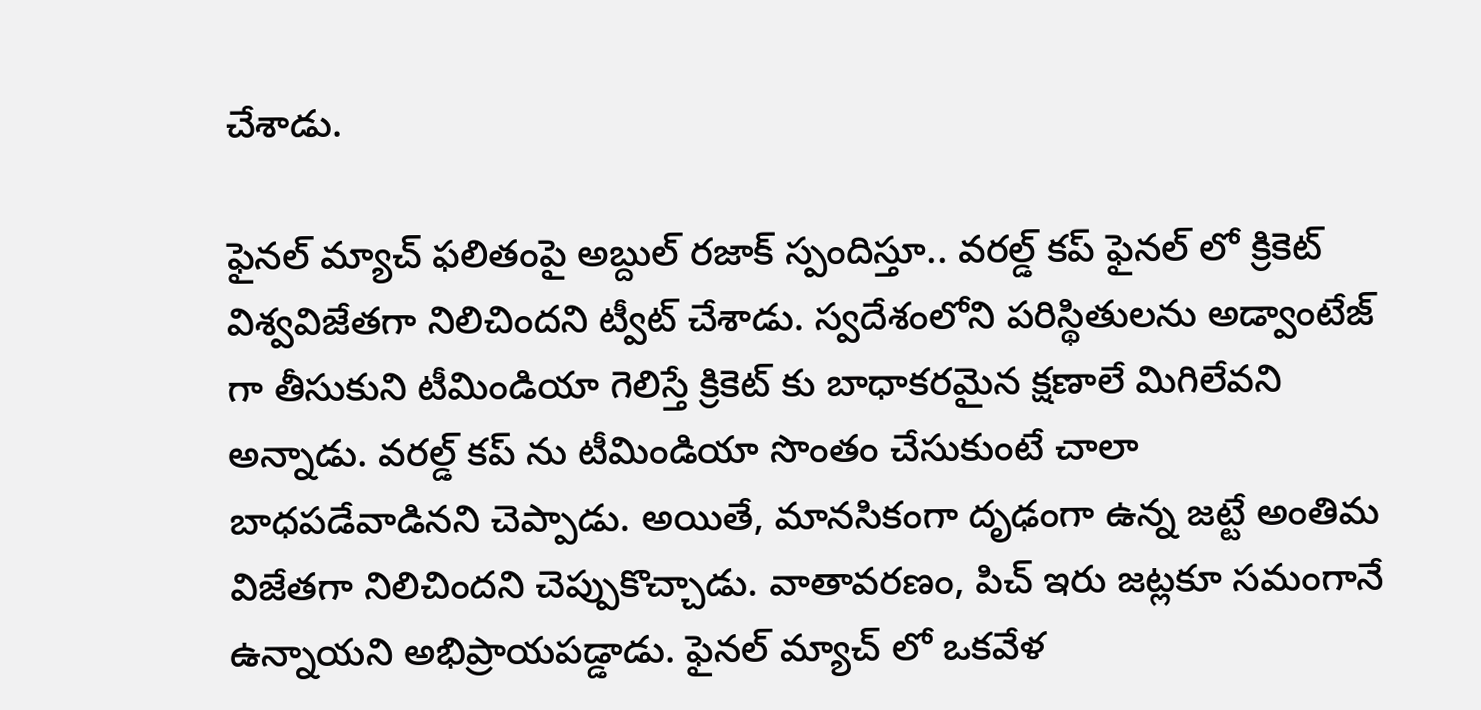చేశాడు.

ఫైనల్ మ్యాచ్ ఫలితంపై అబ్దుల్ రజాక్ స్పందిస్తూ.. వరల్డ్ కప్ ఫైనల్ లో క్రికెట్ విశ్వవిజేతగా నిలిచిందని ట్వీట్ చేశాడు. స్వదేశంలోని పరిస్థితులను అడ్వాంటేజ్ గా తీసుకుని టీమిండియా గెలిస్తే క్రికెట్ కు బాధాకరమైన క్షణాలే మిగిలేవని అన్నాడు. వరల్డ్ కప్ ను టీమిండియా సొంతం చేసుకుంటే చాలా బాధపడేవాడినని చెప్పాడు. అయితే, మానసికంగా దృఢంగా ఉన్న జట్టే అంతిమ విజేతగా నిలిచిందని చెప్పుకొచ్చాడు. వాతావరణం, పిచ్ ఇరు జట్లకూ సమంగానే ఉన్నాయని అభిప్రాయపడ్డాడు. ఫైనల్ మ్యాచ్ లో ఒకవేళ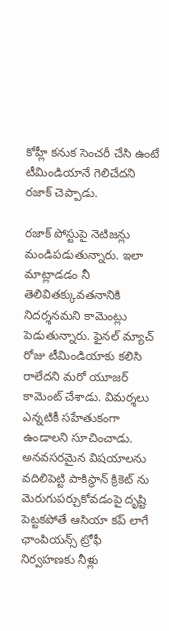కోహ్లీ కనుక సెంచరీ చేసి ఉంటే టీమిండియానే గెలిచేదని రజాక్ చెప్పాడు.

రజాక్ పోస్టుపై నెటిజన్లు మండిపడుతున్నారు. ఇలా మాట్లాడడం నీ తెలివితక్కువతనానికి నిదర్శనమని కామెంట్లు పెడుతున్నారు. ఫైనల్ మ్యాచ్ రోజు టీమిండియాకు కలిసి రాలేదని మరో యూజర్ కామెంట్ చేశాడు. విమర్శలు ఎన్నటికీ సహేతుకంగా ఉండాలని సూచించాడు. అనవసరమైన విషయాలను వదిలిపెట్టి పాకిస్థాన్ క్రికెట్ ను మెరుగుపర్చుకోవడంపై దృష్టి పెట్టకపోతే ఆసియా కప్ లాగే ఛాంపియన్స్ ట్రోఫీ నిర్వహణకు నీళ్లు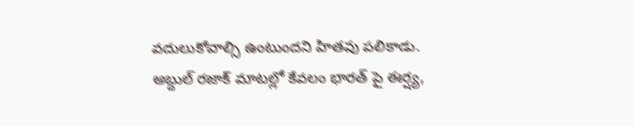వదులుకోవాల్సి ఉంటుందని హితవు పలికాడు. అబ్దుల్ రజాక్ మాటల్లో కేవలం భారత్ పై ఈర్ష్య,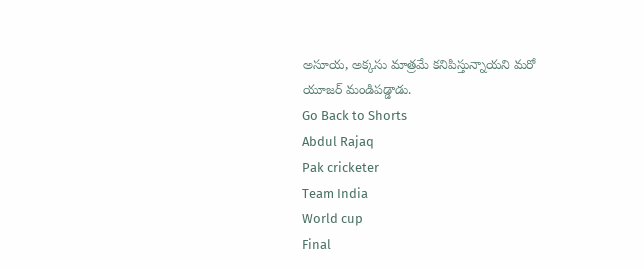అసూయ, అక్కసు మాత్రమే కనిపిస్తున్నాయని మరో యూజర్ మండిపడ్డాడు.
Go Back to Shorts
Abdul Rajaq
Pak cricketer
Team India
World cup
Final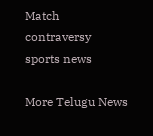Match
contraversy
sports news

More Telugu News